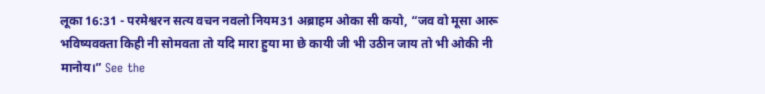लूका 16:31 - परमेश्वरन सत्य वचन नवलो नियम31 अब्राहम ओका सी कयो, “जव वो मूसा आरू भविष्यवक्ता किही नी सोमवता तो यदि मारा हुया मा छे कायी जी भी उठीन जाय तो भी ओकी नी मानोय।” See the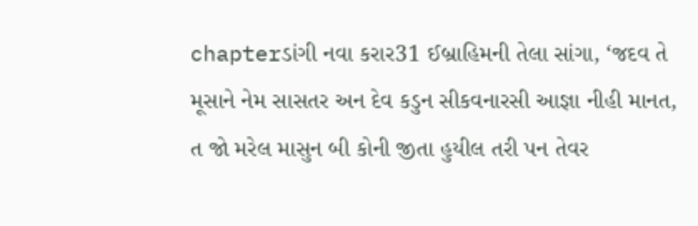chapterડાંગી નવા કરાર31 ઈબ્રાહિમની તેલા સાંગા, ‘જદવ તે મૂસાને નેમ સાસતર અન દેવ કડુન સીકવનારસી આજ્ઞા નીહી માનત, ત જો મરેલ માસુન બી કોની જીતા હુયીલ તરી પન તેવર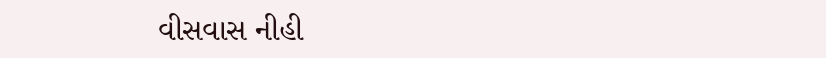વીસવાસ નીહી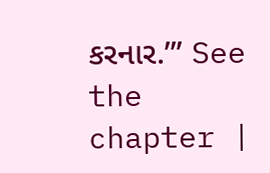કરનાર.’” See the chapter |